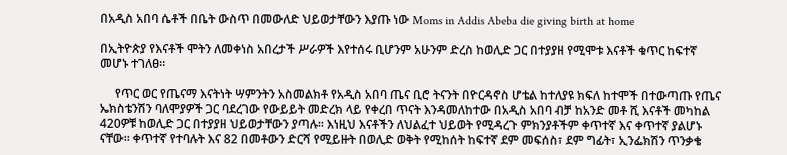በአዲስ አበባ ሴቶች በቤት ውስጥ በመውለድ ህይወታቸውን እያጡ ነው Moms in Addis Abeba die giving birth at home

በኢትዮጵያ የእናቶች ሞትን ለመቀነስ አበረታች ሥራዎች እየተሰሩ ቢሆንም አሁንም ድረስ ከወሊድ ጋር በተያያዘ የሚሞቱ እናቶች ቁጥር ከፍተኛ መሆኑ ተገለፀ።

     የጥር ወር የጤናማ እናትነት ሣምንትን አስመልክቶ የአዲስ አበባ ጤና ቢሮ ትናንት በዮርዳኖስ ሆቴል ከተለያዩ ክፍለ ከተሞች በተውጣጡ የጤና ኤክስቴንሽን ባለሞያዎች ጋር ባደረገው የውይይት መድረክ ላይ የቀረበ ጥናት እንዳመለከተው በአዲስ አበባ ብቻ ከአንድ መቶ ሺ እናቶች መካከል 420ዎቹ ከወሊድ ጋር በተያያዘ ህይወታቸውን ያጣሉ። እነዚህ እናቶችን ለህልፈተ ህይወት የሚዳረጉ ምክንያቶችም ቀጥተኛ እና ቀጥተኛ ያልሆኑ ናቸው። ቀጥተኛ የተባሉት እና 82 በመቶውን ድርሻ የሚይዙት በወሊድ ወቅት የሚከሰት ከፍተኛ ደም መፍሰስ፣ ደም ግፊት፣ ኢንፌክሽን ጥንቃቄ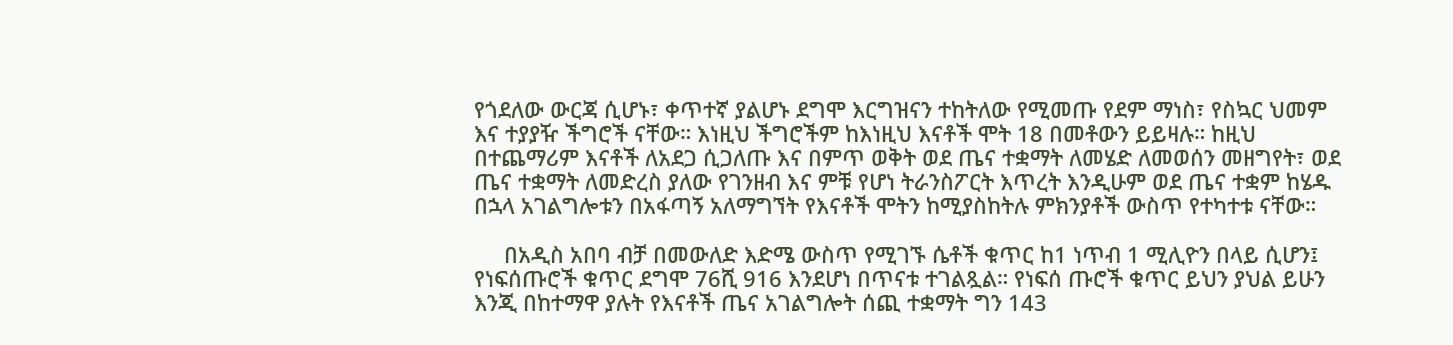የጎደለው ውርጃ ሲሆኑ፣ ቀጥተኛ ያልሆኑ ደግሞ እርግዝናን ተከትለው የሚመጡ የደም ማነስ፣ የስኳር ህመም እና ተያያዥ ችግሮች ናቸው። እነዚህ ችግሮችም ከእነዚህ እናቶች ሞት 18 በመቶውን ይይዛሉ። ከዚህ በተጨማሪም እናቶች ለአደጋ ሲጋለጡ እና በምጥ ወቅት ወደ ጤና ተቋማት ለመሄድ ለመወሰን መዘግየት፣ ወደ ጤና ተቋማት ለመድረስ ያለው የገንዘብ እና ምቹ የሆነ ትራንስፖርት እጥረት እንዲሁም ወደ ጤና ተቋም ከሄዱ በኋላ አገልግሎቱን በአፋጣኝ አለማግኘት የእናቶች ሞትን ከሚያስከትሉ ምክንያቶች ውስጥ የተካተቱ ናቸው።

     በአዲስ አበባ ብቻ በመውለድ እድሜ ውስጥ የሚገኙ ሴቶች ቁጥር ከ1 ነጥብ 1 ሚሊዮን በላይ ሲሆን፤ የነፍሰጡሮች ቁጥር ደግሞ 76ሺ 916 እንደሆነ በጥናቱ ተገልጿል። የነፍሰ ጡሮች ቁጥር ይህን ያህል ይሁን እንጂ በከተማዋ ያሉት የእናቶች ጤና አገልግሎት ሰጪ ተቋማት ግን 143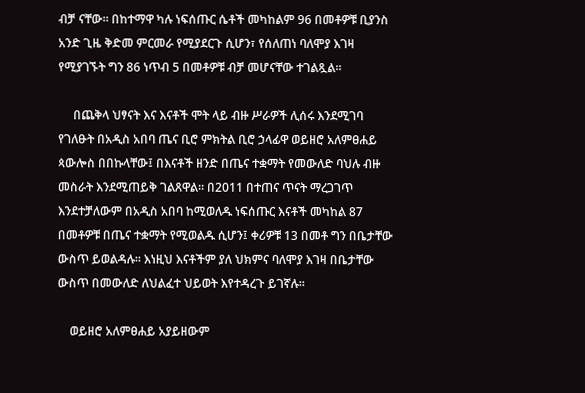ብቻ ናቸው። በከተማዋ ካሉ ነፍሰጡር ሴቶች መካከልም 96 በመቶዎቹ ቢያንስ አንድ ጊዜ ቅድመ ምርመራ የሚያደርጉ ሲሆን፣ የሰለጠነ ባለሞያ እገዛ የሚያገኙት ግን 86 ነጥብ 5 በመቶዎቹ ብቻ መሆናቸው ተገልጿል።

     በጨቅላ ህፃናት እና እናቶች ሞት ላይ ብዙ ሥራዎች ሊሰሩ እንደሚገባ የገለፁት በአዲስ አበባ ጤና ቢሮ ምክትል ቢሮ ኃላፊዋ ወይዘሮ አለምፀሐይ ጳውሎስ በበኩላቸው፤ በእናቶች ዘንድ በጤና ተቋማት የመውለድ ባህሉ ብዙ መስራት እንደሚጠይቅ ገልጸዋል። በ2011 በተጠና ጥናት ማረጋገጥ እንደተቻለውም በአዲስ አበባ ከሚወለዱ ነፍሰጡር እናቶች መካከል 87 በመቶዎቹ በጤና ተቋማት የሚወልዱ ሲሆን፤ ቀሪዎቹ 13 በመቶ ግን በቤታቸው ውስጥ ይወልዳሉ። እነዚህ እናቶችም ያለ ህክምና ባለሞያ እገዛ በቤታቸው ውስጥ በመውለድ ለህልፈተ ህይወት እየተዳረጉ ይገኛሉ።

    ወይዘሮ አለምፀሐይ አያይዘውም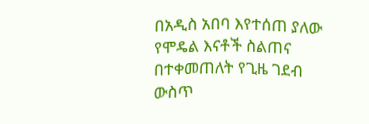በአዲስ አበባ እየተሰጠ ያለው የሞዴል እናቶች ስልጠና በተቀመጠለት የጊዜ ገደብ ውስጥ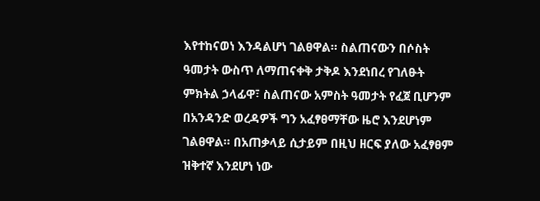እየተከናወነ እንዳልሆነ ገልፀዋል። ስልጠናውን በሶስት ዓመታት ውስጥ ለማጠናቀቅ ታቅዶ እንደነበረ የገለፁት ምክትል ኃላፊዋ፣ ስልጠናው አምስት ዓመታት የፈጀ ቢሆንም በአንዳንድ ወረዳዎች ግን አፈፃፀማቸው ዜሮ እንደሆነም ገልፀዋል። በአጠቃላይ ሲታይም በዚህ ዘርፍ ያለው አፈፃፀም ዝቅተኛ እንደሆነ ነው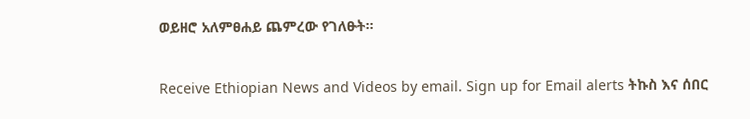ወይዘሮ አለምፀሐይ ጨምረው የገለፁት።

Receive Ethiopian News and Videos by email. Sign up for Email alerts ትኩስ እና ሰበር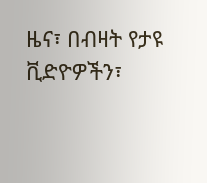ዜና፣ በብዛት የታዩ ቪድዮዎችን፣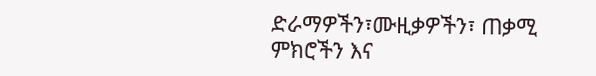ድራማዎችን፣ሙዚቃዎችን፣ ጠቃሚ ምክሮችን እና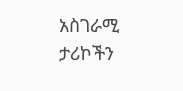አስገራሚ ታሪኮችን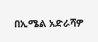በኢሜል አድራሻዎ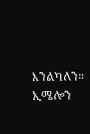እንልካለን። ኢሜሎን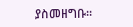ያስመዘግቡ።